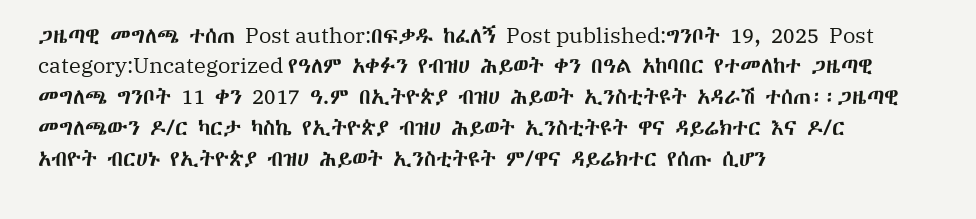ጋዜጣዊ መግለጫ ተሰጠ Post author:በፍቃዱ ከፈለኝ Post published:ግንቦት 19, 2025 Post category:Uncategorized የዓለም አቀፉን የብዝሀ ሕይወት ቀን በዓል አከባበር የተመለከተ ጋዜጣዊ መግለጫ ግንቦት 11 ቀን 2017 ዓ.ም በኢትዮጵያ ብዝሀ ሕይወት ኢንስቲትዩት አዳራሽ ተሰጠ፡፡ጋዜጣዊ መግለጫውን ዶ/ር ካርታ ካስኬ የኢትዮጵያ ብዝሀ ሕይወት ኢንስቲትዩት ዋና ዳይሬክተር እና ዶ/ር አብዮት ብርሀኑ የኢትዮጵያ ብዝሀ ሕይወት ኢንስቲትዩት ም/ዋና ዳይሬክተር የሰጡ ሲሆን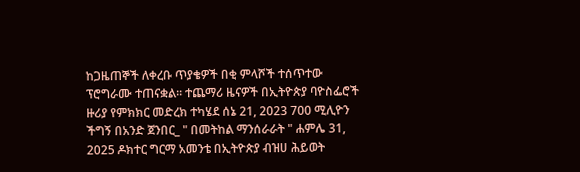ከጋዜጠኞች ለቀረቡ ጥያቄዎች በቂ ምላሾች ተሰጥተው ፕሮግራሙ ተጠናቋል፡፡ ተጨማሪ ዜናዎች በኢትዮጵያ ባዮስፌሮች ዙሪያ የምክክር መድረክ ተካሄደ ሰኔ 21, 2023 700 ሚሊዮን ችግኝ በአንድ ጀንበር_ " በመትከል ማንሰራራት " ሐምሌ 31, 2025 ዶክተር ግርማ አመንቴ በኢትዮጵያ ብዝሀ ሕይወት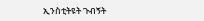ኢንስቲትዩት ጉብኝት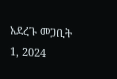አደረጉ መጋቢት 1, 2024